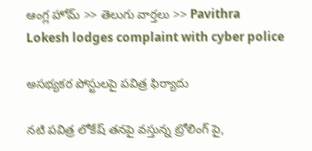ఆంగ్ల హోమ్ >> తెలుగు వార్తలు >> Pavithra Lokesh lodges complaint with cyber police

అసభ్యకర పోస్టులపై పవిత్ర ఫిర్యాదు

నటి పవిత్ర లోకేష్ తనపై వస్తున్న ట్రోలింగ్ పై,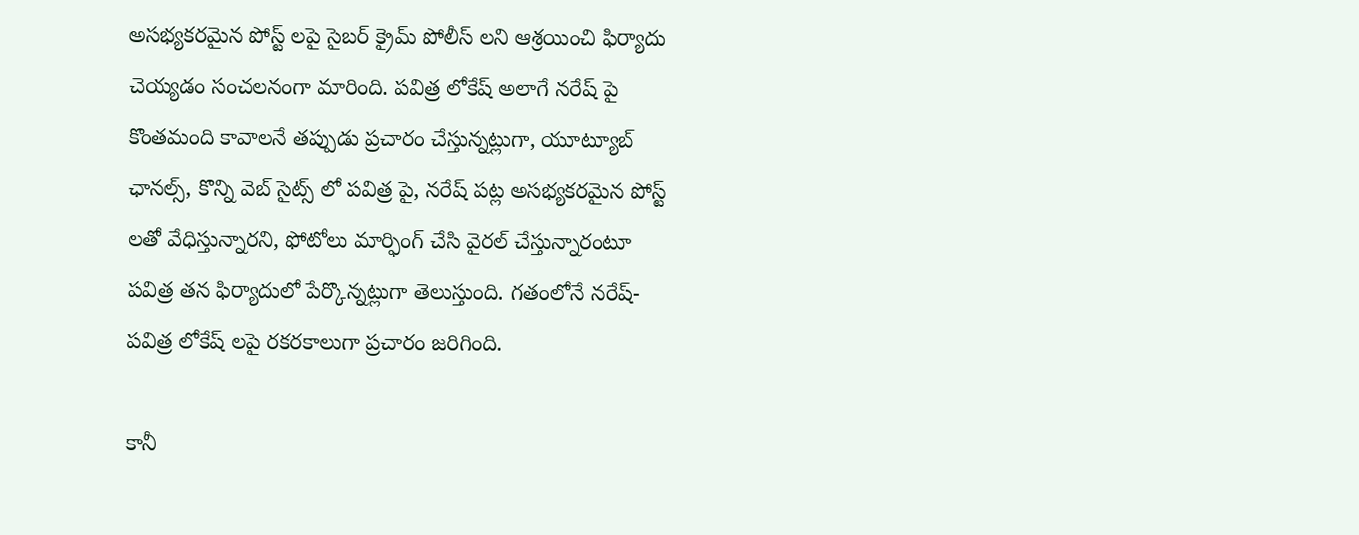అసభ్యకరమైన పోస్ట్ లపై సైబర్ క్రైమ్ పోలీస్ లని ఆశ్రయించి ఫిర్యాదు చెయ్యడం సంచలనంగా మారింది. పవిత్ర లోకేష్ అలాగే నరేష్ పై కొంతమంది కావాలనే తప్పుడు ప్రచారం చేస్తున్నట్లుగా, యూట్యూబ్ ఛానల్స్, కొన్ని వెబ్ సైట్స్ లో పవిత్ర పై, నరేష్ పట్ల అసభ్యకరమైన పోస్ట్ లతో వేధిస్తున్నారని, ఫోటోలు మార్ఫింగ్ చేసి వైరల్ చేస్తున్నారంటూ పవిత్ర తన ఫిర్యాదులో పేర్కొన్నట్లుగా తెలుస్తుంది. గతంలోనే నరేష్-పవిత్ర లోకేష్ లపై రకరకాలుగా ప్రచారం జరిగింది.

కానీ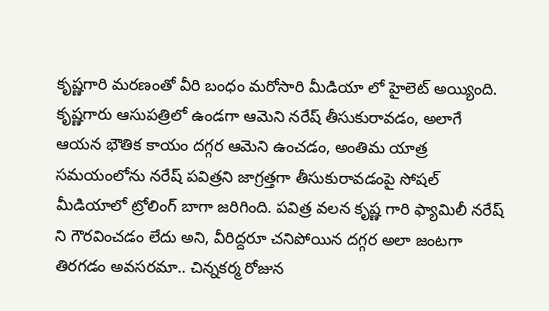కృష్ణగారి మరణంతో వీరి బంధం మరోసారి మీడియా లో హైలెట్ అయ్యింది. కృష్ణగారు ఆసుపత్రిలో ఉండగా ఆమెని నరేష్ తీసుకురావడం, అలాగే ఆయన భౌతిక కాయం దగ్గర ఆమెని ఉంచడం, అంతిమ యాత్ర సమయంలోను నరేష్ పవిత్రని జాగ్రత్తగా తీసుకురావడంపై సోషల్ మీడియాలో ట్రోలింగ్ బాగా జరిగింది. పవిత్ర వలన కృష్ణ గారి ఫ్యామిలీ నరేష్ ని గౌరవించడం లేదు అని, వీరిద్దరూ చనిపోయిన దగ్గర అలా జంటగా తిరగడం అవసరమా.. చిన్నకర్మ రోజున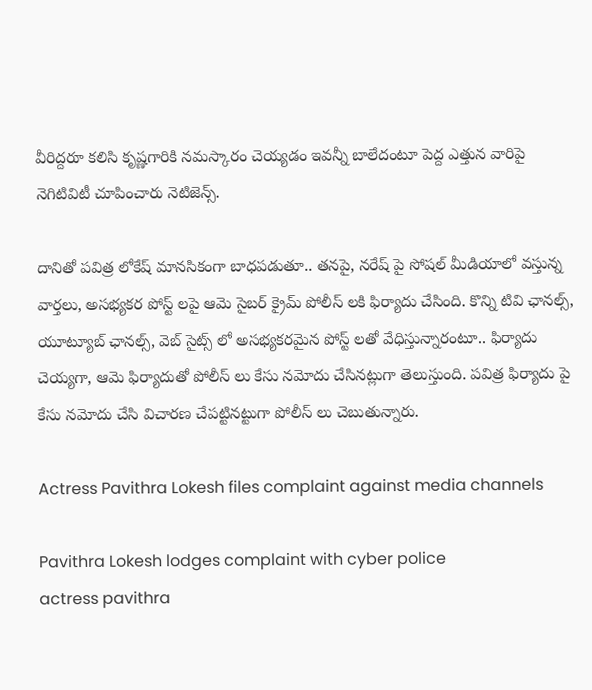వీరిద్దరూ కలిసి కృష్ణగారికి నమస్కారం చెయ్యడం ఇవన్నీ బాలేదంటూ పెద్ద ఎత్తున వారిపై నెగిటివిటీ చూపించారు నెటిజెన్స్.

దానితో పవిత్ర లోకేష్ మానసికంగా బాధపడుతూ.. తనపై, నరేష్ పై సోషల్ మీడియాలో వస్తున్న వార్తలు, అసభ్యకర పోస్ట్ లపై ఆమె సైబర్ క్రైమ్ పోలీస్ లకి ఫిర్యాదు చేసింది. కొన్ని టివి ఛానల్స్, యూట్యూబ్ ఛానల్స్, వెబ్ సైట్స్ లో అసభ్యకరమైన పోస్ట్ లతో వేధిస్తున్నారంటూ.. ఫిర్యాదు చెయ్యగా, ఆమె ఫిర్యాదుతో పోలీస్ లు కేసు నమోదు చేసినట్లుగా తెలుస్తుంది. పవిత్ర ఫిర్యాదు పై కేసు నమోదు చేసి విచారణ చేపట్టినట్టుగా పోలీస్ లు చెబుతున్నారు.

Actress Pavithra Lokesh files complaint against media channels

Pavithra Lokesh lodges complaint with cyber police
actress pavithra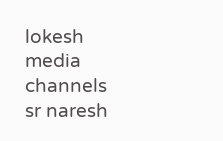lokesh
media channels
sr naresh